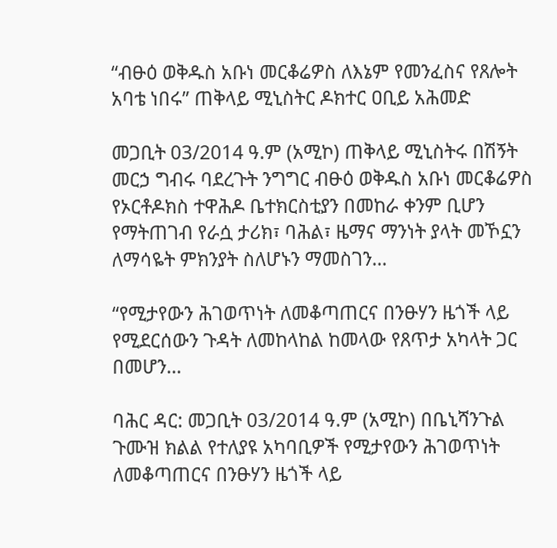“ብፁዕ ወቅዱስ አቡነ መርቆሬዎስ ለእኔም የመንፈስና የጸሎት አባቴ ነበሩ” ጠቅላይ ሚኒስትር ዶክተር ዐቢይ አሕመድ

መጋቢት 03/2014 ዓ.ም (አሚኮ) ጠቅላይ ሚኒስትሩ በሽኝት መርኃ ግብሩ ባደረጉት ንግግር ብፁዕ ወቅዱስ አቡነ መርቆሬዎስ የኦርቶዶክስ ተዋሕዶ ቤተክርስቲያን በመከራ ቀንም ቢሆን የማትጠገብ የራሷ ታሪክ፣ ባሕል፣ ዜማና ማንነት ያላት መኾኗን ለማሳዬት ምክንያት ስለሆኑን ማመስገን...

“የሚታየውን ሕገወጥነት ለመቆጣጠርና በንፁሃን ዜጎች ላይ የሚደርሰውን ጉዳት ለመከላከል ከመላው የጸጥታ አካላት ጋር በመሆን...

ባሕር ዳር: መጋቢት 03/2014 ዓ.ም (አሚኮ) በቤኒሻንጉል ጉሙዝ ክልል የተለያዩ አካባቢዎች የሚታየውን ሕገወጥነት ለመቆጣጠርና በንፁሃን ዜጎች ላይ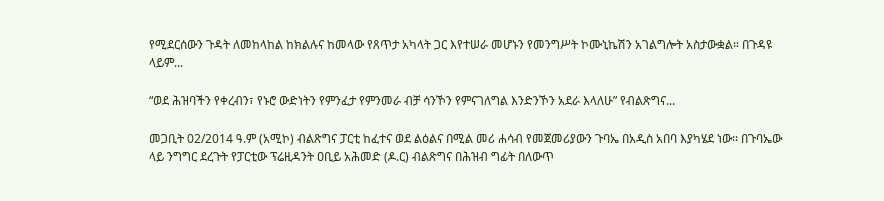የሚደርሰውን ጉዳት ለመከላከል ከክልሉና ከመላው የጸጥታ አካላት ጋር እየተሠራ መሆኑን የመንግሥት ኮሙኒኬሽን አገልግሎት አስታውቋል። በጉዳዩ ላይም...

“ወደ ሕዝባችን የቀረብን፣ የኑሮ ውድነትን የምንፈታ የምንመራ ብቻ ሳንኾን የምናገለግል እንድንኾን አደራ እላለሁ” የብልጽግና...

መጋቢት 02/2014 ዓ.ም (አሚኮ) ብልጽግና ፓርቲ ከፈተና ወደ ልዕልና በሚል መሪ ሐሳብ የመጀመሪያውን ጉባኤ በአዲስ አበባ እያካሄደ ነው፡፡ በጉባኤው ላይ ንግግር ደረጉት የፓርቲው ፕሬዚዳንት ዐቢይ አሕመድ (ዶ.ር) ብልጽግና በሕዝብ ግፊት በለውጥ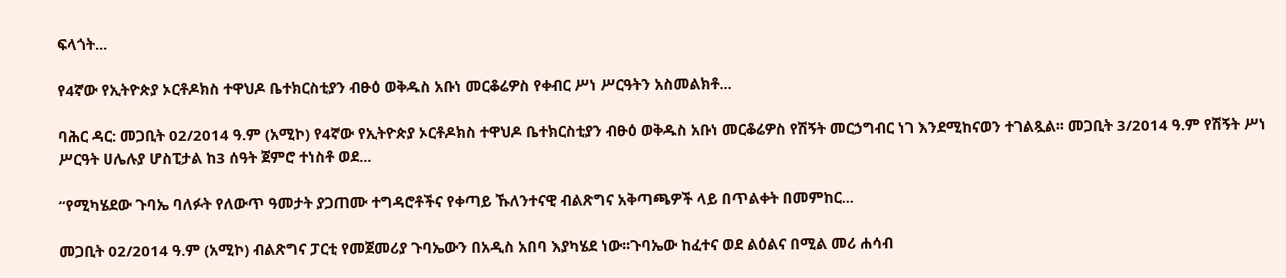ፍላጎት...

የ4ኛው የኢትዮጵያ ኦርቶዶክስ ተዋህዶ ቤተክርስቲያን ብፁዕ ወቅዱስ አቡነ መርቆሬዎስ የቀብር ሥነ ሥርዓትን አስመልክቶ...

ባሕር ዳር: መጋቢት 02/2014 ዓ.ም (አሚኮ) የ4ኛው የኢትዮጵያ ኦርቶዶክስ ተዋህዶ ቤተክርስቲያን ብፁዕ ወቅዱስ አቡነ መርቆሬዎስ የሽኝት መርኃግብር ነገ እንደሚከናወን ተገልጿል፡፡ መጋቢት 3/2014 ዓ.ም የሽኝት ሥነ ሥርዓት ሀሌሉያ ሆስፒታል ከ3 ሰዓት ጀምሮ ተነስቶ ወደ...

“የሚካሄደው ጉባኤ ባለፉት የለውጥ ዓመታት ያጋጠሙ ተግዳሮቶችና የቀጣይ ኹለንተናዊ ብልጽግና አቅጣጫዎች ላይ በጥልቀት በመምከር...

መጋቢት 02/2014 ዓ.ም (አሚኮ) ብልጽግና ፓርቲ የመጀመሪያ ጉባኤውን በአዲስ አበባ እያካሄደ ነው፡፡ጉባኤው ከፈተና ወደ ልዕልና በሚል መሪ ሐሳብ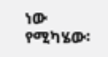ነው የሚካሄው፡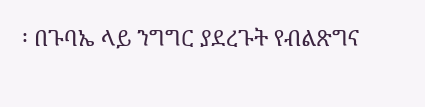፡ በጉባኤ ላይ ንግግር ያደረጉት የብልጽግና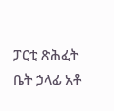ፓርቲ ጽሕፈት ቤት ኃላፊ አቶ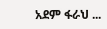አደም ፋራህ ...